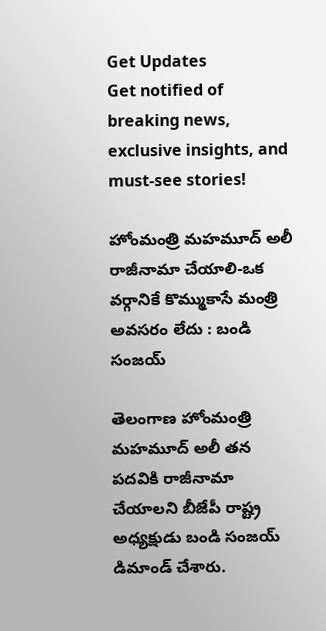Get Updates
Get notified of breaking news, exclusive insights, and must-see stories!

హోంమంత్రి మహమూద్ అలీ రాజీనామా చేయాలి-ఒక వర్గానికే కొమ్ముకాసే మంత్రి అవసరం లేదు : బండి సంజయ్

తెలంగాణ హోంమంత్రి మహమూద్ అలీ తన పదవికి రాజీనామా చేయాలని బీజేపీ రాష్ట్ర అధ్యక్షుడు బండి సంజయ్ డిమాండ్ చేశారు.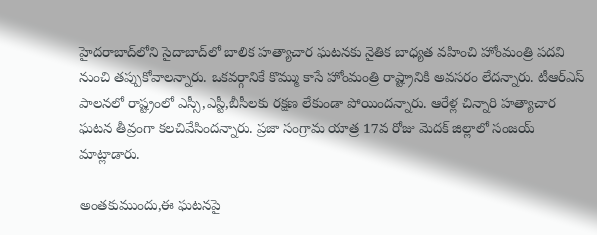హైదరాబాద్‌లోని సైదాబాద్‌లో బాలిక హత్యాచార ఘటనకు నైతిక బాధ్యత వహించి హోంమంత్రి పదవి నుంచి తప్పుకోవాలన్నారు. ఒకవర్గానికే కొమ్ము కాసే హోంమంత్రి రాష్ట్రానికి అవసరం లేదన్నారు. టీఆర్ఎస్ పాలనలో రాష్ట్రంలో ఎస్సీ,ఎస్టీ,బీసీలకు రక్షణ లేకుండా పోయిందన్నారు. ఆరేళ్ల చిన్నారి హత్యాచార ఘటన తీవ్రంగా కలచివేసిందన్నారు. ప్రజా సంగ్రామ యాత్ర 17వ రోజు మెదక్ జిల్లాలో సంజయ్ మాట్లాడారు.

అంతకుముందు,ఈ ఘటనపై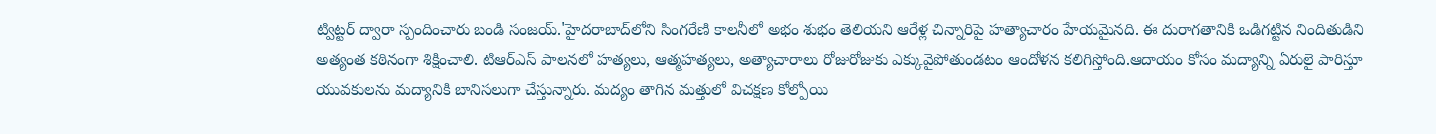ట్విట్టర్ ద్వారా స్పందించారు బండి సంజయ్.'హైదరాబాద్‌లోని సింగరేణి కాలనీలో అభం శుభం తెలియని ఆరేళ్ల చిన్నారిపై హత్యాచారం హేయమైనది. ఈ దురాగతానికి ఒడిగట్టిన నిందితుడిని అత్యంత కఠినంగా శిక్షించాలి. టిఆర్ఎస్ పాలనలో హత్యలు, ఆత్మహత్యలు, అత్యాచారాలు రోజురోజుకు ఎక్కువైపోతుండటం ఆందోళన కలిగిస్తోంది.ఆదాయం కోసం మద్యాన్ని ఏరులై పారిస్తూ యువకులను మద్యానికి బానిసలుగా చేస్తున్నారు. మద్యం తాగిన మత్తులో విచక్షణ కోల్పోయి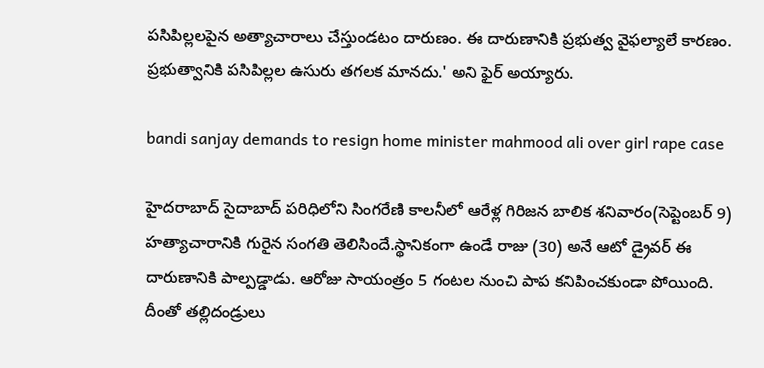పసిపిల్లలపైన అత్యాచారాలు చేస్తుండటం దారుణం. ఈ దారుణానికి ప్రభుత్వ వైఫల్యాలే కారణం. ప్రభుత్వానికి పసిపిల్లల ఉసురు తగలక మానదు.' అని ఫైర్ అయ్యారు.

bandi sanjay demands to resign home minister mahmood ali over girl rape case

హైదరాబాద్ సైదాబాద్ పరిధిలోని సింగరేణి కాలనీలో ఆరేళ్ల గిరిజన బాలిక శనివారం(సెప్టెంబర్ 9) హత్యాచారానికి గురైన సంగతి తెలిసిందే.స్థానికంగా ఉండే రాజు (30) అనే ఆటో డ్రైవర్ ఈ దారుణానికి పాల్పడ్డాడు. ఆరోజు సాయంత్రం 5 గంటల నుంచి పాప కనిపించకుండా పోయింది. దీంతో తల్లిదండ్రులు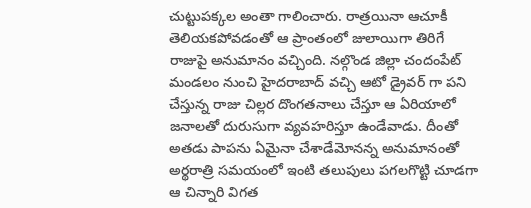చుట్టుపక్కల అంతా గాలించారు. రాత్రయినా ఆచూకీ తెలియకపోవడంతో ఆ ప్రాంతంలో జులాయిగా తిరిగే రాజుపై అనుమానం వచ్చింది. నల్గొండ జిల్లా చందంపేట్ మండలం నుంచి హైదరాబాద్ వచ్చి ఆటో డ్రైవర్ గా పని చేస్తున్న రాజు చిల్లర దొంగతనాలు చేస్తూ ఆ ఏరియాలో జనాలతో దురుసుగా వ్యవహరిస్తూ ఉండేవాడు. దీంతో అతడు పాపను ఏమైనా చేశాడేమోనన్న అనుమానంతో అర్థరాత్రి సమయంలో ఇంటి తలుపులు పగలగొట్టి చూడగా ఆ చిన్నారి విగత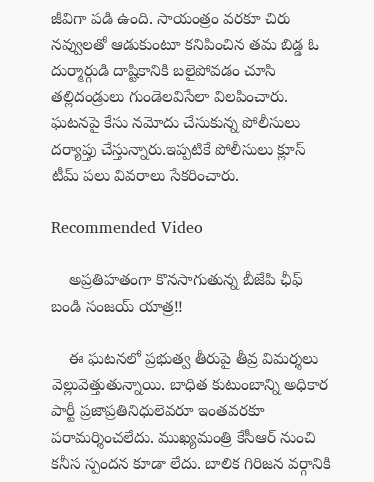జీవిగా పడి ఉంది. సాయంత్రం వరకూ చిరు నవ్వులతో ఆడుకుంటూ కనిపించిన తమ బిడ్డ ఓ దుర్మార్గుడి దాష్టికానికి బలైపోవడం చూసి తల్లిదండ్రులు గుండెలవిసేలా విలపించారు. ఘటనపై కేసు నమోదు చేసుకున్న పోలీసులు దర్యాప్తు చేస్తున్నారు.ఇప్పటికే పోలీసులు క్లూస్ టీమ్ పలు వివరాలు సేకరించారు.

Recommended Video

    అప్రతిహతంగా కొనసాగుతున్న బీజేపి ఛీఫ్ బండి సంజయ్ యాత్ర!!

    ఈ ఘటనలో ప్రభుత్వ తీరుపై తీవ్ర విమర్శలు వెల్లువెత్తుతున్నాయి. బాధిత కుటుంబాన్ని అధికార పార్టీ ప్రజాప్రతినిధులెవరూ ఇంతవరకూ పరామర్శించలేదు. ముఖ్యమంత్రి కేసీఆర్ నుంచి కనీస స్పందన కూడా లేదు. బాలిక గిరిజన వర్గానికి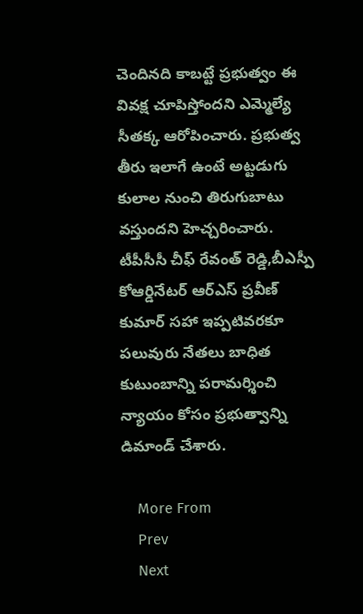చెందినది కాబట్టే ప్రభుత్వం ఈ వివక్ష చూపిస్తోందని ఎమ్మెల్యే సీతక్క ఆరోపించారు. ప్రభుత్వ తీరు ఇలాగే ఉంటే అట్టడుగు కులాల నుంచి తిరుగుబాటు వస్తుందని హెచ్చరించారు. టీపీసీసీ చీఫ్ రేవంత్ రెడ్డి,బీఎస్పీ కోఆర్డినేటర్ ఆర్ఎస్ ప్రవీణ్ కుమార్ సహా ఇప్పటివరకూ పలువురు నేతలు బాధిత కుటుంబాన్ని పరామర్శించి న్యాయం కోసం ప్రభుత్వాన్ని డిమాండ్ చేశారు.

    More From
    Prev
    Next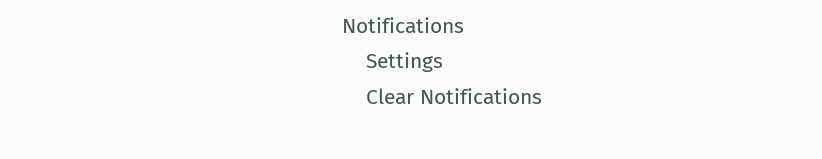Notifications
    Settings
    Clear Notifications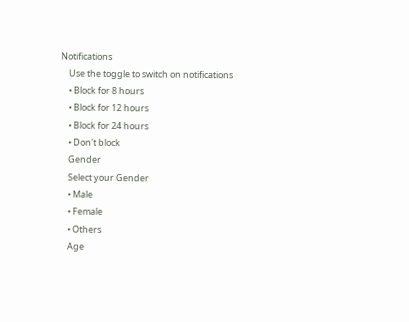Notifications
    Use the toggle to switch on notifications
    • Block for 8 hours
    • Block for 12 hours
    • Block for 24 hours
    • Don't block
    Gender
    Select your Gender
    • Male
    • Female
    • Others
    Age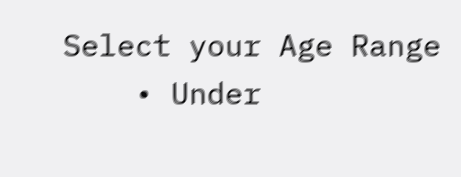Select your Age Range
    • Under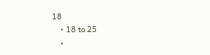18
    • 18 to 25
    •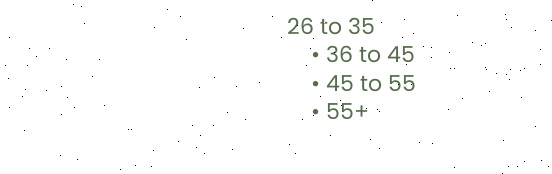26 to 35
    • 36 to 45
    • 45 to 55
    • 55+